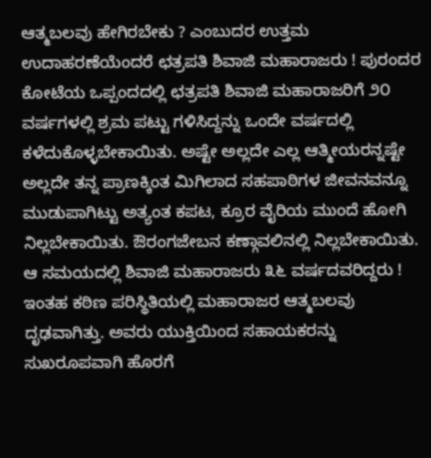ಆತ್ಮಬಲವು ಹೇಗಿರಬೇಕು ? ಎಂಬುದರ ಉತ್ತಮ ಉದಾಹರಣೆಯೆಂದರೆ ಛತ್ರಪತಿ ಶಿವಾಜಿ ಮಹಾರಾಜರು ! ಪುರಂದರ ಕೋಟೆಯ ಒಪ್ಪಂದದಲ್ಲಿ ಛತ್ರಪತಿ ಶಿವಾಜಿ ಮಹಾರಾಜರಿಗೆ ೨೦ ವರ್ಷಗಳಲ್ಲಿ ಶ್ರಮ ಪಟ್ಟು ಗಳಿಸಿದ್ದನ್ನು ಒಂದೇ ವರ್ಷದಲ್ಲಿ ಕಳೆದುಕೊಳ್ಳಬೇಕಾಯಿತು. ಅಷ್ಟೇ ಅಲ್ಲದೇ ಎಲ್ಲ ಆತ್ಮೀಯರನ್ನಷ್ಟೇ ಅಲ್ಲದೇ ತನ್ನ ಪ್ರಾಣಕ್ಕಿಂತ ಮಿಗಿಲಾದ ಸಹಪಾಠಿಗಳ ಜೀವನವನ್ನೂ ಮುಡುಪಾಗಿಟ್ಟು ಅತ್ಯಂತ ಕಪಟ, ಕ್ರೂರ ವೈರಿಯ ಮುಂದೆ ಹೋಗಿ ನಿಲ್ಲಬೇಕಾಯಿತು. ಔರಂಗಜೇಬನ ಕಣ್ಗಾವಲಿನಲ್ಲಿ ನಿಲ್ಲಬೇಕಾಯಿತು. ಆ ಸಮಯದಲ್ಲಿ ಶಿವಾಜಿ ಮಹಾರಾಜರು ೩೬ ವರ್ಷದವರಿದ್ದರು ! ಇಂತಹ ಕಠಿಣ ಪರಿಸ್ಥಿತಿಯಲ್ಲಿ ಮಹಾರಾಜರ ಆತ್ಮಬಲವು ದೃಢವಾಗಿತ್ತು. ಅವರು ಯುಕ್ತಿಯಿಂದ ಸಹಾಯಕರನ್ನು ಸುಖರೂಪವಾಗಿ ಹೊರಗೆ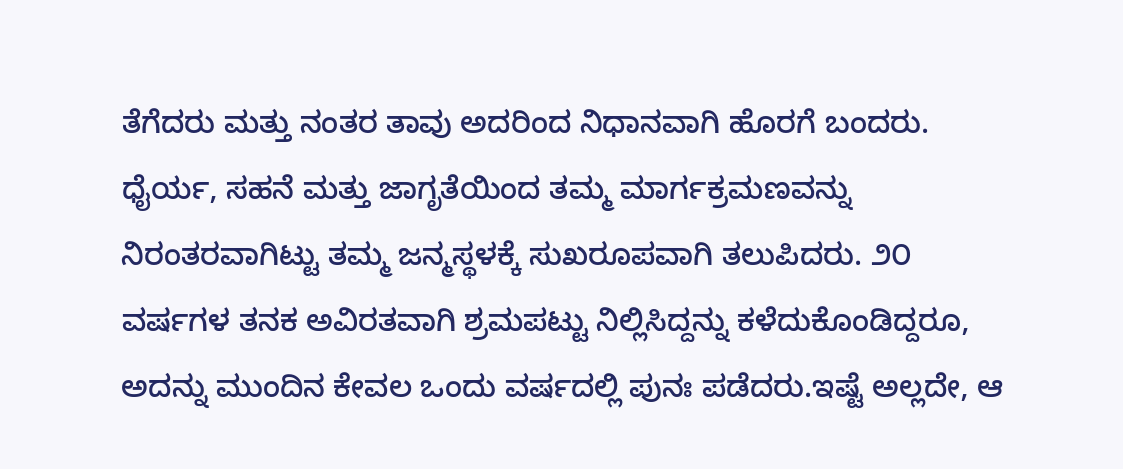ತೆಗೆದರು ಮತ್ತು ನಂತರ ತಾವು ಅದರಿಂದ ನಿಧಾನವಾಗಿ ಹೊರಗೆ ಬಂದರು. ಧೈರ್ಯ, ಸಹನೆ ಮತ್ತು ಜಾಗೃತೆಯಿಂದ ತಮ್ಮ ಮಾರ್ಗಕ್ರಮಣವನ್ನು ನಿರಂತರವಾಗಿಟ್ಟು ತಮ್ಮ ಜನ್ಮಸ್ಥಳಕ್ಕೆ ಸುಖರೂಪವಾಗಿ ತಲುಪಿದರು. ೨೦ ವರ್ಷಗಳ ತನಕ ಅವಿರತವಾಗಿ ಶ್ರಮಪಟ್ಟು ನಿಲ್ಲಿಸಿದ್ದನ್ನು ಕಳೆದುಕೊಂಡಿದ್ದರೂ, ಅದನ್ನು ಮುಂದಿನ ಕೇವಲ ಒಂದು ವರ್ಷದಲ್ಲಿ ಪುನಃ ಪಡೆದರು.ಇಷ್ಟೆ ಅಲ್ಲದೇ, ಆ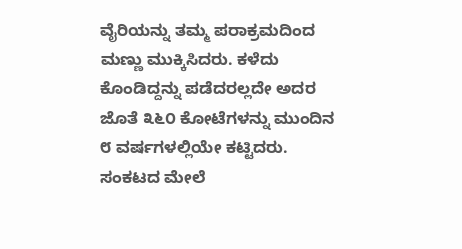ವೈರಿಯನ್ನು ತಮ್ಮ ಪರಾಕ್ರಮದಿಂದ ಮಣ್ಣು ಮುಕ್ಕಿಸಿದರು. ಕಳೆದು ಕೊಂಡಿದ್ದನ್ನು ಪಡೆದರಲ್ಲದೇ ಅದರ ಜೊತೆ ೩೬೦ ಕೋಟೆಗಳನ್ನು ಮುಂದಿನ ೮ ವರ್ಷಗಳಲ್ಲಿಯೇ ಕಟ್ಟಿದರು. ಸಂಕಟದ ಮೇಲೆ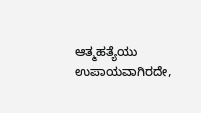ಆತ್ಮಹತ್ಯೆಯು ಉಪಾಯವಾಗಿರದೇ,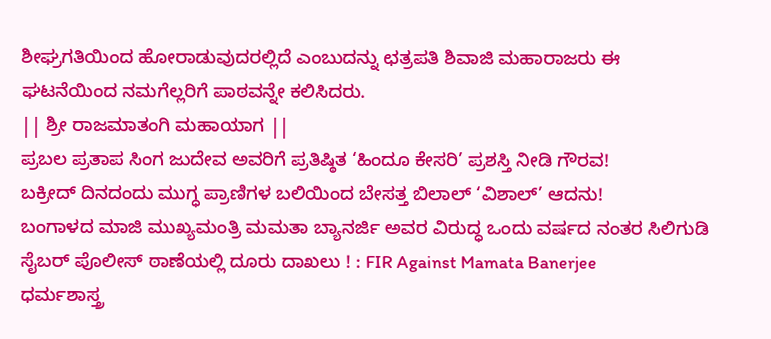ಶೀಘ್ರಗತಿಯಿಂದ ಹೋರಾಡುವುದರಲ್ಲಿದೆ ಎಂಬುದನ್ನು ಛತ್ರಪತಿ ಶಿವಾಜಿ ಮಹಾರಾಜರು ಈ ಘಟನೆಯಿಂದ ನಮಗೆಲ್ಲರಿಗೆ ಪಾಠವನ್ನೇ ಕಲಿಸಿದರು.
|| ಶ್ರೀ ರಾಜಮಾತಂಗಿ ಮಹಾಯಾಗ ||
ಪ್ರಬಲ ಪ್ರತಾಪ ಸಿಂಗ ಜುದೇವ ಅವರಿಗೆ ಪ್ರತಿಷ್ಠಿತ ‘ಹಿಂದೂ ಕೇಸರಿ’ ಪ್ರಶಸ್ತಿ ನೀಡಿ ಗೌರವ!
ಬಕ್ರೀದ್ ದಿನದಂದು ಮುಗ್ಧ ಪ್ರಾಣಿಗಳ ಬಲಿಯಿಂದ ಬೇಸತ್ತ ಬಿಲಾಲ್ ‘ವಿಶಾಲ್’ ಆದನು!
ಬಂಗಾಳದ ಮಾಜಿ ಮುಖ್ಯಮಂತ್ರಿ ಮಮತಾ ಬ್ಯಾನರ್ಜಿ ಅವರ ವಿರುದ್ಧ ಒಂದು ವರ್ಷದ ನಂತರ ಸಿಲಿಗುಡಿ ಸೈಬರ್ ಪೊಲೀಸ್ ಠಾಣೆಯಲ್ಲಿ ದೂರು ದಾಖಲು ! : FIR Against Mamata Banerjee
ಧರ್ಮಶಾಸ್ತ್ರ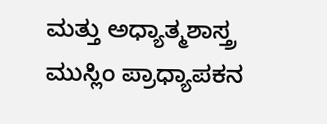ಮತ್ತು ಅಧ್ಯಾತ್ಮಶಾಸ್ತ್ರ
ಮುಸ್ಲಿಂ ಪ್ರಾಧ್ಯಾಪಕನ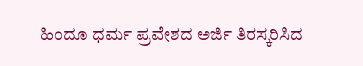ಹಿಂದೂ ಧರ್ಮ ಪ್ರವೇಶದ ಅರ್ಜಿ ತಿರಸ್ಕರಿಸಿದ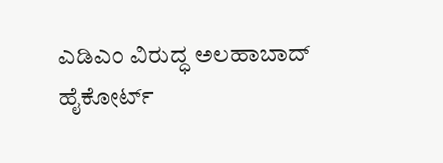ಎಡಿಎಂ ವಿರುದ್ಧ ಅಲಹಾಬಾದ್ ಹೈಕೋರ್ಟ್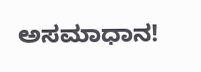ಅಸಮಾಧಾನ!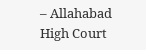– Allahabad High Court